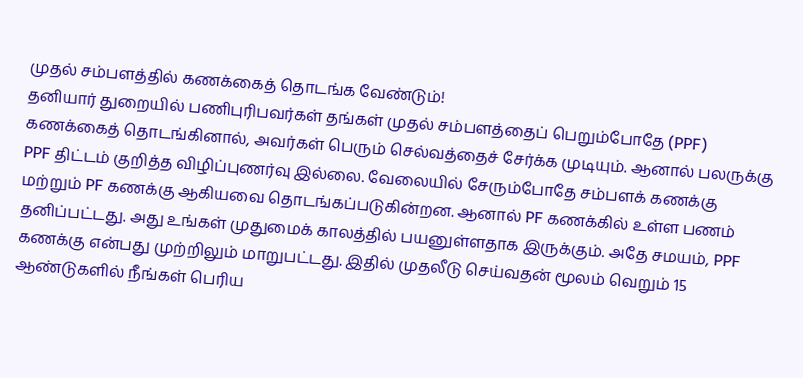முதல் சம்பளத்தில் கணக்கைத் தொடங்க வேண்டும்!
தனியார் துறையில் பணிபுரிபவர்கள் தங்கள் முதல் சம்பளத்தைப் பெறும்போதே (PPF) கணக்கைத் தொடங்கினால், அவர்கள் பெரும் செல்வத்தைச் சேர்க்க முடியும். ஆனால் பலருக்கு PPF திட்டம் குறித்த விழிப்புணர்வு இல்லை. வேலையில் சேரும்போதே சம்பளக் கணக்கு மற்றும் PF கணக்கு ஆகியவை தொடங்கப்படுகின்றன. ஆனால் PF கணக்கில் உள்ள பணம் தனிப்பட்டது. அது உங்கள் முதுமைக் காலத்தில் பயனுள்ளதாக இருக்கும். அதே சமயம், PPF கணக்கு என்பது முற்றிலும் மாறுபட்டது. இதில் முதலீடு செய்வதன் மூலம் வெறும் 15 ஆண்டுகளில் நீங்கள் பெரிய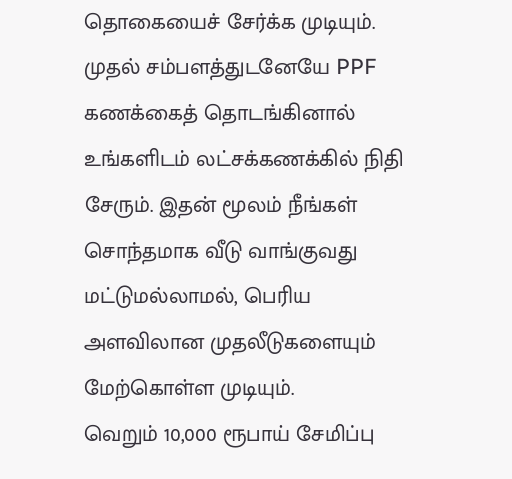தொகையைச் சேர்க்க முடியும். முதல் சம்பளத்துடனேயே PPF கணக்கைத் தொடங்கினால் உங்களிடம் லட்சக்கணக்கில் நிதி சேரும். இதன் மூலம் நீங்கள் சொந்தமாக வீடு வாங்குவது மட்டுமல்லாமல், பெரிய அளவிலான முதலீடுகளையும் மேற்கொள்ள முடியும்.
வெறும் 10,000 ரூபாய் சேமிப்பு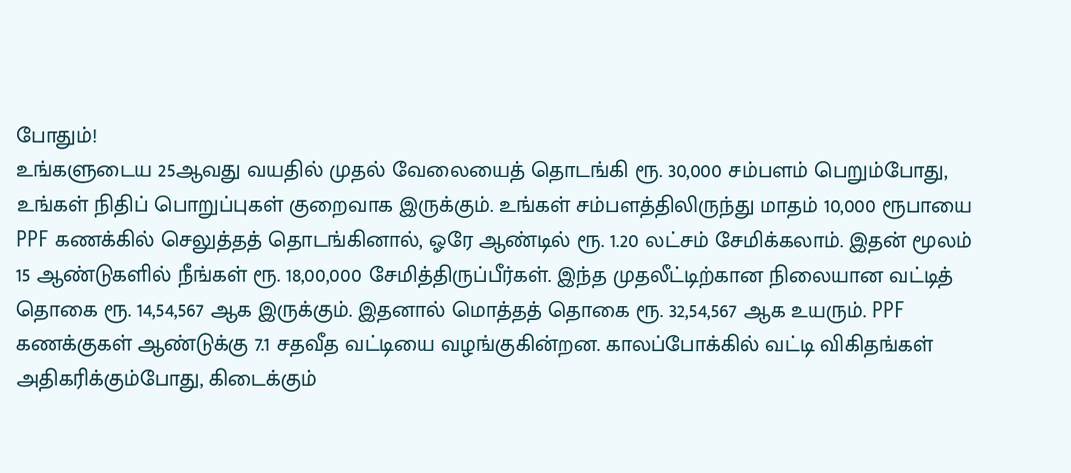போதும்!
உங்களுடைய 25ஆவது வயதில் முதல் வேலையைத் தொடங்கி ரூ. 30,000 சம்பளம் பெறும்போது, உங்கள் நிதிப் பொறுப்புகள் குறைவாக இருக்கும். உங்கள் சம்பளத்திலிருந்து மாதம் 10,000 ரூபாயை PPF கணக்கில் செலுத்தத் தொடங்கினால், ஓரே ஆண்டில் ரூ. 1.20 லட்சம் சேமிக்கலாம். இதன் மூலம் 15 ஆண்டுகளில் நீங்கள் ரூ. 18,00,000 சேமித்திருப்பீர்கள். இந்த முதலீட்டிற்கான நிலையான வட்டித் தொகை ரூ. 14,54,567 ஆக இருக்கும். இதனால் மொத்தத் தொகை ரூ. 32,54,567 ஆக உயரும். PPF கணக்குகள் ஆண்டுக்கு 7.1 சதவீத வட்டியை வழங்குகின்றன. காலப்போக்கில் வட்டி விகிதங்கள் அதிகரிக்கும்போது, கிடைக்கும்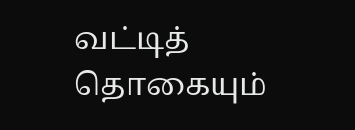வட்டித் தொகையும்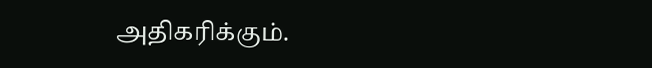அதிகரிக்கும்.